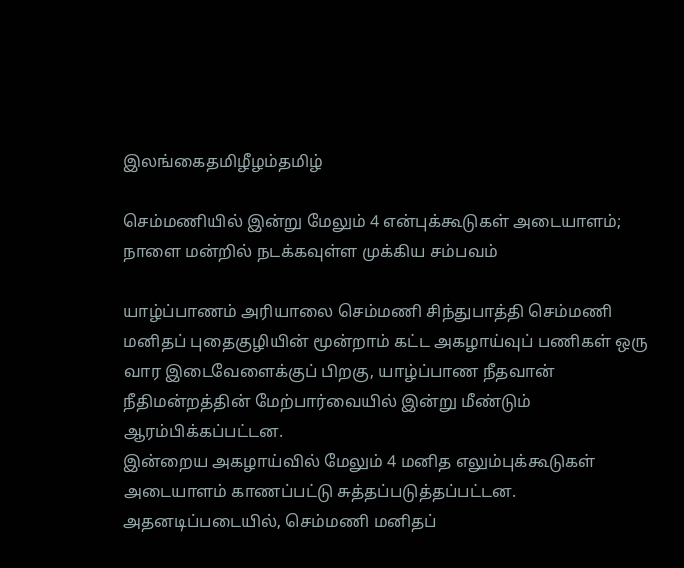இலங்கைதமிழீழம்தமிழ்

செம்மணியில் இன்று மேலும் 4 என்புக்கூடுகள் அடையாளம்; நாளை மன்றில் நடக்கவுள்ள முக்கிய சம்பவம்

யாழ்ப்பாணம் அரியாலை செம்மணி சிந்துபாத்தி செம்மணி மனிதப் புதைகுழியின் மூன்றாம் கட்ட அகழாய்வுப் பணிகள் ஒரு வார இடைவேளைக்குப் பிறகு, யாழ்ப்பாண நீதவான் நீதிமன்றத்தின் மேற்பார்வையில் இன்று மீண்டும் ஆரம்பிக்கப்பட்டன.
இன்றைய அகழாய்வில் மேலும் 4 மனித எலும்புக்கூடுகள் அடையாளம் காணப்பட்டு சுத்தப்படுத்தப்பட்டன. அதனடிப்படையில், செம்மணி மனிதப்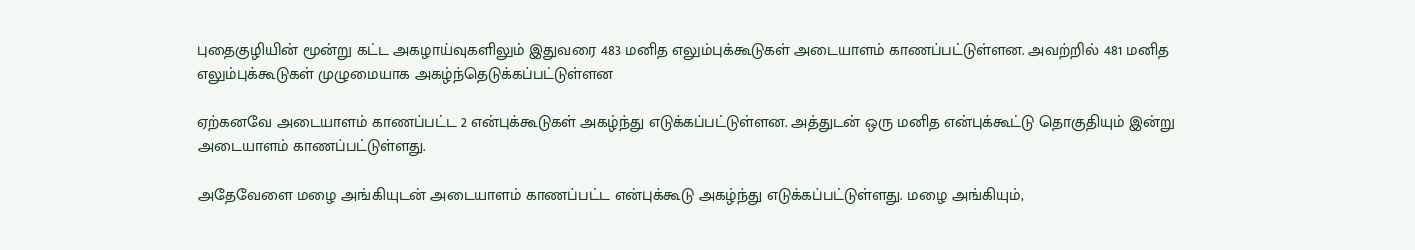புதைகுழியின் மூன்று கட்ட அகழாய்வுகளிலும் இதுவரை 483 மனித எலும்புக்கூடுகள் அடையாளம் காணப்பட்டுள்ளன. அவற்றில் 481 மனித எலும்புக்கூடுகள் முழுமையாக அகழ்ந்தெடுக்கப்பட்டுள்ளன

ஏற்கனவே அடையாளம் காணப்பட்ட 2 என்புக்கூடுகள் அகழ்ந்து எடுக்கப்பட்டுள்ளன. அத்துடன் ஒரு மனித என்புக்கூட்டு தொகுதியும் இன்று அடையாளம் காணப்பட்டுள்ளது.

அதேவேளை மழை அங்கியுடன் அடையாளம் காணப்பட்ட என்புக்கூடு அகழ்ந்து எடுக்கப்பட்டுள்ளது. மழை அங்கியும்,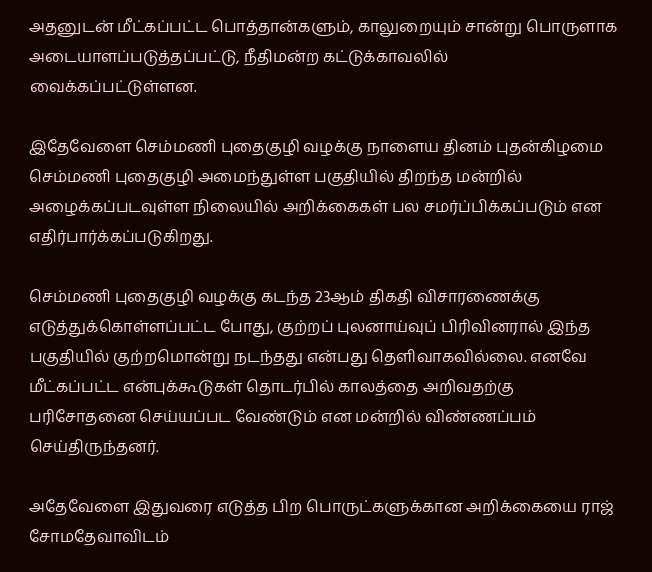அதனுடன் மீட்கப்பட்ட பொத்தான்களும், காலுறையும் சான்று பொருளாக அடையாளப்படுத்தப்பட்டு, நீதிமன்ற கட்டுக்காவலில் வைக்கப்பட்டுள்ளன.

இதேவேளை செம்மணி புதைகுழி வழக்கு நாளைய தினம் புதன்கிழமை செம்மணி புதைகுழி அமைந்துள்ள பகுதியில் திறந்த மன்றில் அழைக்கப்படவுள்ள நிலையில் அறிக்கைகள் பல சமர்ப்பிக்கப்படும் என எதிர்பார்க்கப்படுகிறது.

செம்மணி புதைகுழி வழக்கு கடந்த 23ஆம் திகதி விசாரணைக்கு எடுத்துக்கொள்ளப்பட்ட போது, குற்றப் புலனாய்வுப் பிரிவினரால் இந்த பகுதியில் குற்றமொன்று நடந்தது என்பது தெளிவாகவில்லை. எனவே மீட்கப்பட்ட என்புக்கூடுகள் தொடர்பில் காலத்தை அறிவதற்கு பரிசோதனை செய்யப்பட வேண்டும் என மன்றில் விண்ணப்பம் செய்திருந்தனர்.

அதேவேளை இதுவரை எடுத்த பிற பொருட்களுக்கான அறிக்கையை ராஜ் சோமதேவாவிடம்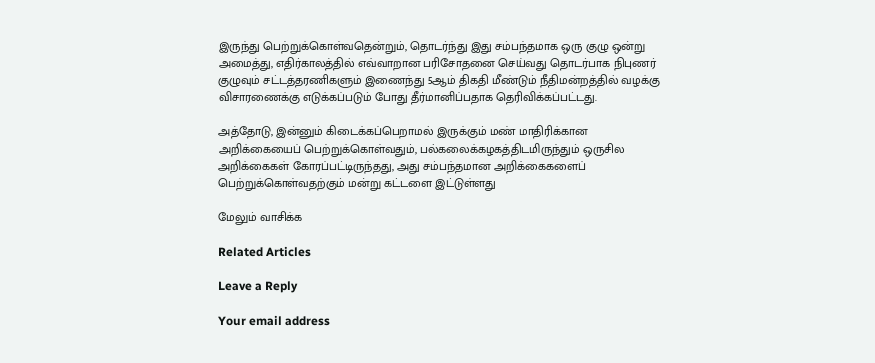இருந்து பெற்றுக்கொள்வதென்றும், தொடர்ந்து இது சம்பந்தமாக ஒரு குழு ஒன்று அமைத்து, எதிர்காலத்தில் எவ்வாறான பரிசோதனை செய்வது தொடர்பாக நிபுணர் குழுவும் சட்டத்தரணிகளும் இணைந்து 5ஆம் திகதி மீண்டும் நீதிமன்றத்தில் வழக்கு விசாரணைக்கு எடுக்கப்படும் போது தீர்மானிப்பதாக தெரிவிக்கப்பட்டது.

அத்தோடு, இன்னும் கிடைக்கப்பெறாமல் இருக்கும் மண் மாதிரிக்கான அறிக்கையைப் பெற்றுக்கொள்வதும், பல்கலைக்கழகத்திடமிருந்தும் ஒருசில அறிக்கைகள் கோரப்பட்டிருந்தது, அது சம்பந்தமான அறிக்கைகளைப் பெற்றுக்கொள்வதற்கும் மன்று கட்டளை இட்டுள்ளது

மேலும் வாசிக்க

Related Articles

Leave a Reply

Your email address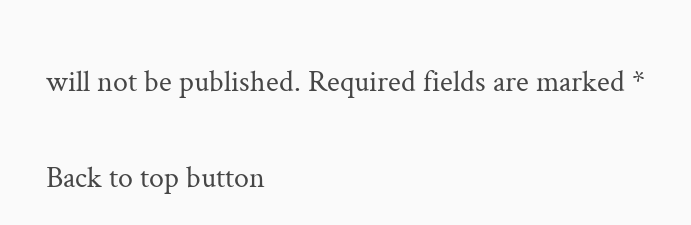will not be published. Required fields are marked *

Back to top button